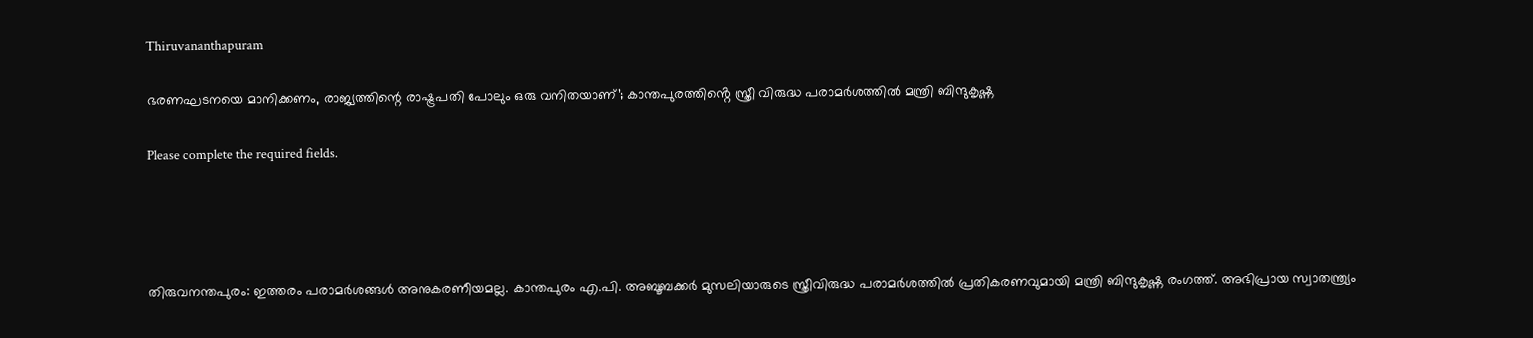Thiruvananthapuram

ഭരണഘടനയെ മാനിക്കണം, രാജ്യത്തിന്റെ രാഷ്ട്രപതി പോലും ഒരു വനിതയാണ്’; കാന്തപുരത്തിൻ്റെ സ്ത്രീ വിരുദ്ധ പരാമർശത്തിൽ മന്ത്രി ബിന്ദുകൃഷ്ണ

Please complete the required fields.




തിരുവനന്തപുരം: ഇത്തരം പരാമർശങ്ങൾ അനുകരണീയമല്ല. കാന്തപുരം എ.പി. അബൂബക്കർ മുസലിയാരുടെ സ്ത്രീവിരുദ്ധ പരാമർശത്തിൽ പ്രതികരണവുമായി മന്ത്രി ബിന്ദുകൃഷ്ണ രംഗത്ത്. അഭിപ്രായ സ്വാതന്ത്ര്യം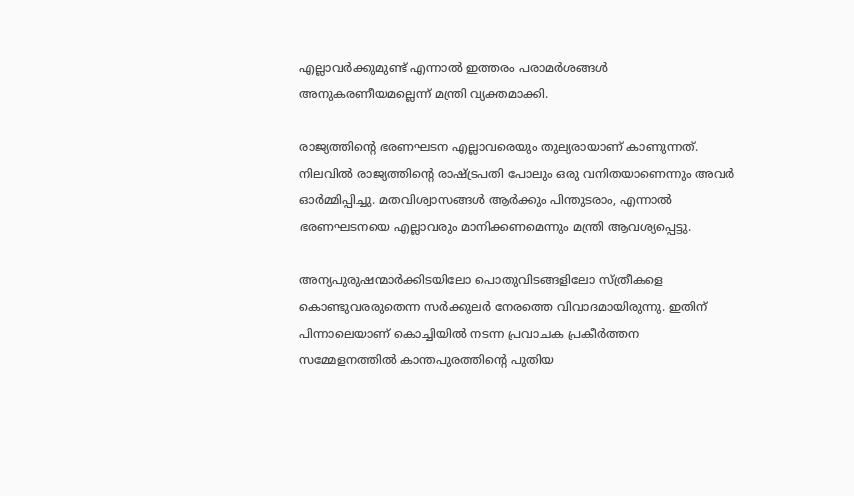എല്ലാവർക്കുമുണ്ട് എന്നാൽ ഇത്തരം പരാമർശങ്ങൾ അനുകരണീയമല്ലെന്ന് മന്ത്രി വ്യക്തമാക്കി.

രാജ്യത്തിന്റെ ഭരണഘടന എല്ലാവരെയും തുല്യരായാണ് കാണുന്നത്. നിലവിൽ രാജ്യത്തിന്റെ രാഷ്ട്രപതി പോലും ഒരു വനിതയാണെന്നും അവർ ഓർമ്മിപ്പിച്ചു. മതവിശ്വാസങ്ങൾ ആർക്കും പിന്തുടരാം, എന്നാൽ ഭരണഘടനയെ എല്ലാവരും മാനിക്കണമെന്നും മന്ത്രി ആവശ്യപ്പെട്ടു.

അന്യപുരുഷന്മാർക്കിടയിലോ പൊതുവിടങ്ങളിലോ സ്ത്രീകളെ കൊണ്ടുവരരുതെന്ന സർക്കുലർ നേരത്തെ വിവാദമായിരുന്നു. ഇതിന് പിന്നാലെയാണ് കൊച്ചിയിൽ നടന്ന പ്രവാചക പ്രകീർത്തന സമ്മേളനത്തിൽ കാന്തപുരത്തിന്റെ പുതിയ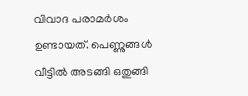വിവാദ പരാമർശം ഉണ്ടായത്. പെണ്ണുങ്ങൾ വീട്ടിൽ അടങ്ങി ഒതുങ്ങി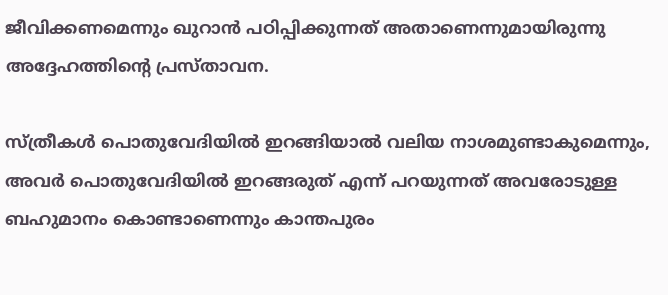ജീവിക്കണമെന്നും ഖുറാൻ പഠിപ്പിക്കുന്നത് അതാണെന്നുമായിരുന്നു അദ്ദേഹത്തിന്റെ പ്രസ്താവന.

സ്ത്രീകൾ പൊതുവേദിയിൽ ഇറങ്ങിയാൽ വലിയ നാശമുണ്ടാകുമെന്നും, അവർ പൊതുവേദിയിൽ ഇറങ്ങരുത് എന്ന് പറയുന്നത് അവരോടുള്ള ബഹുമാനം കൊണ്ടാണെന്നും കാന്തപുരം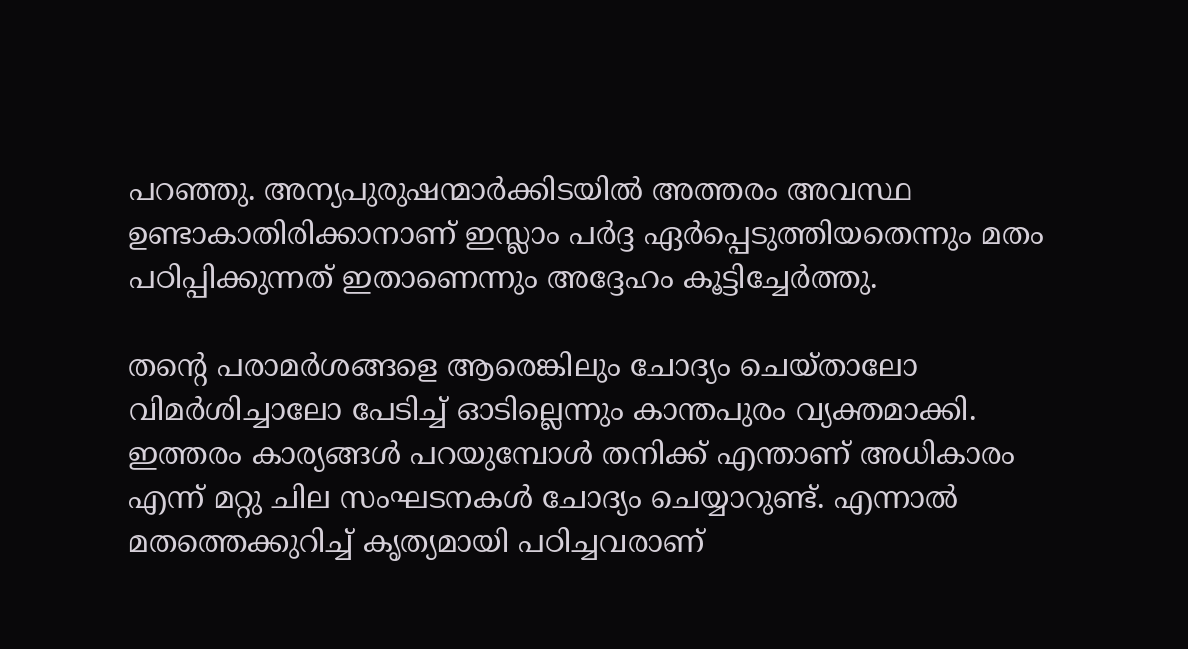പറഞ്ഞു. അന്യപുരുഷന്മാർക്കിടയിൽ അത്തരം അവസ്ഥ ഉണ്ടാകാതിരിക്കാനാണ് ഇസ്ലാം പർദ്ദ ഏർപ്പെടുത്തിയതെന്നും മതം പഠിപ്പിക്കുന്നത് ഇതാണെന്നും അദ്ദേഹം കൂട്ടിച്ചേർത്തു.

തന്റെ പരാമർശങ്ങളെ ആരെങ്കിലും ചോദ്യം ചെയ്താലോ വിമർശിച്ചാലോ പേടിച്ച് ഓടില്ലെന്നും കാന്തപുരം വ്യക്തമാക്കി. ഇത്തരം കാര്യങ്ങൾ പറയുമ്പോൾ തനിക്ക് എന്താണ് അധികാരം എന്ന് മറ്റു ചില സംഘടനകൾ ചോദ്യം ചെയ്യാറുണ്ട്. എന്നാൽ മതത്തെക്കുറിച്ച് കൃത്യമായി പഠിച്ചവരാണ്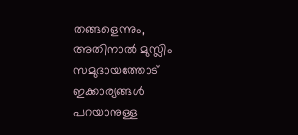തങ്ങളെന്നും, അതിനാൽ മുസ്ലിം സമുദായത്തോട് ഇക്കാര്യങ്ങൾ പറയാനുള്ള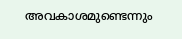അവകാശമുണ്ടെന്നും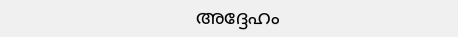അദ്ദേഹം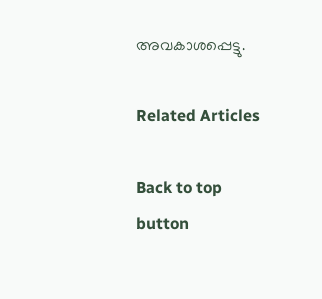അവകാശപ്പെട്ടു.

Related Articles

Back to top button